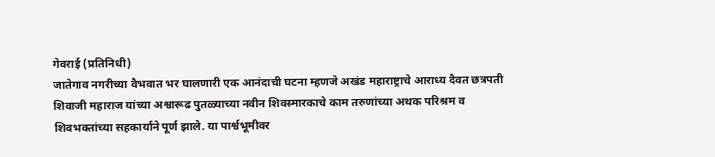गेवराई (प्रतिनिधी)
जातेगाव नगरीच्या वैभवात भर घालणारी एक आनंदाची घटना म्हणजे अखंड महाराष्ट्राचे आराध्य दैवत छत्रपती शिवाजी महाराज यांच्या अश्वारूढ पुतळ्याच्या नवीन शिवस्मारकाचे काम तरुणांच्या अथक परिश्रम व शिवभक्तांच्या सहकार्याने पूर्ण झाले. या पार्श्वभूमीवर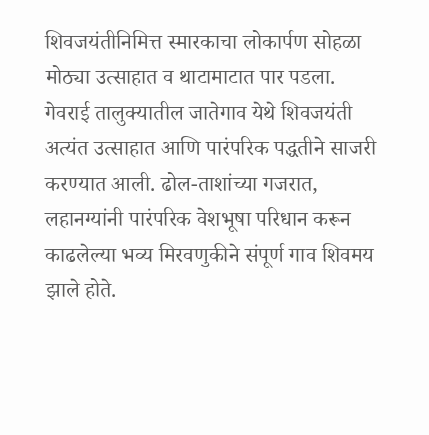शिवजयंतीनिमित्त स्मारकाचा लोकार्पण सोहळा मोठ्या उत्साहात व थाटामाटात पार पडला.
गेवराई तालुक्यातील जातेगाव येथे शिवजयंती अत्यंत उत्साहात आणि पारंपरिक पद्धतीने साजरी करण्यात आली. ढोल-ताशांच्या गजरात, लहानग्यांनी पारंपरिक वेशभूषा परिधान करून काढलेल्या भव्य मिरवणुकीने संपूर्ण गाव शिवमय झाले होते.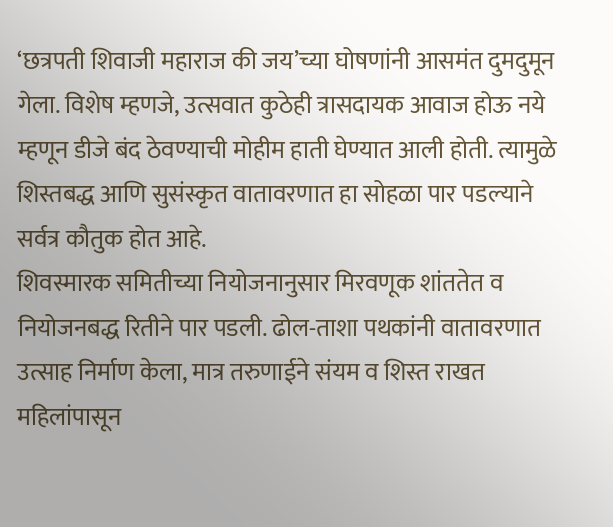‘छत्रपती शिवाजी महाराज की जय’च्या घोषणांनी आसमंत दुमदुमून गेला. विशेष म्हणजे, उत्सवात कुठेही त्रासदायक आवाज होऊ नये म्हणून डीजे बंद ठेवण्याची मोहीम हाती घेण्यात आली होती. त्यामुळे शिस्तबद्ध आणि सुसंस्कृत वातावरणात हा सोहळा पार पडल्याने सर्वत्र कौतुक होत आहे.
शिवस्मारक समितीच्या नियोजनानुसार मिरवणूक शांततेत व नियोजनबद्ध रितीने पार पडली. ढोल-ताशा पथकांनी वातावरणात उत्साह निर्माण केला, मात्र तरुणाईने संयम व शिस्त राखत महिलांपासून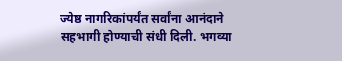ज्येष्ठ नागरिकांपर्यंत सर्वांना आनंदाने सहभागी होण्याची संधी दिली. भगव्या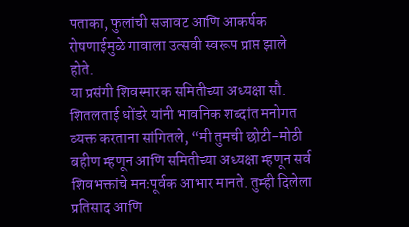पताका, फुलांची सजावट आणि आकर्षक रोषणाईमुळे गावाला उत्सवी स्वरूप प्राप्त झाले होते.
या प्रसंगी शिवस्मारक समितीच्या अध्यक्षा सौ. शितलताई धोंडरे यांनी भावनिक शब्दांत मनोगत व्यक्त करताना सांगितले, “मी तुमची छोटी-मोठी बहीण म्हणून आणि समितीच्या अध्यक्षा म्हणून सर्व शिवभक्तांचे मनःपूर्वक आभार मानते. तुम्ही दिलेला प्रतिसाद आणि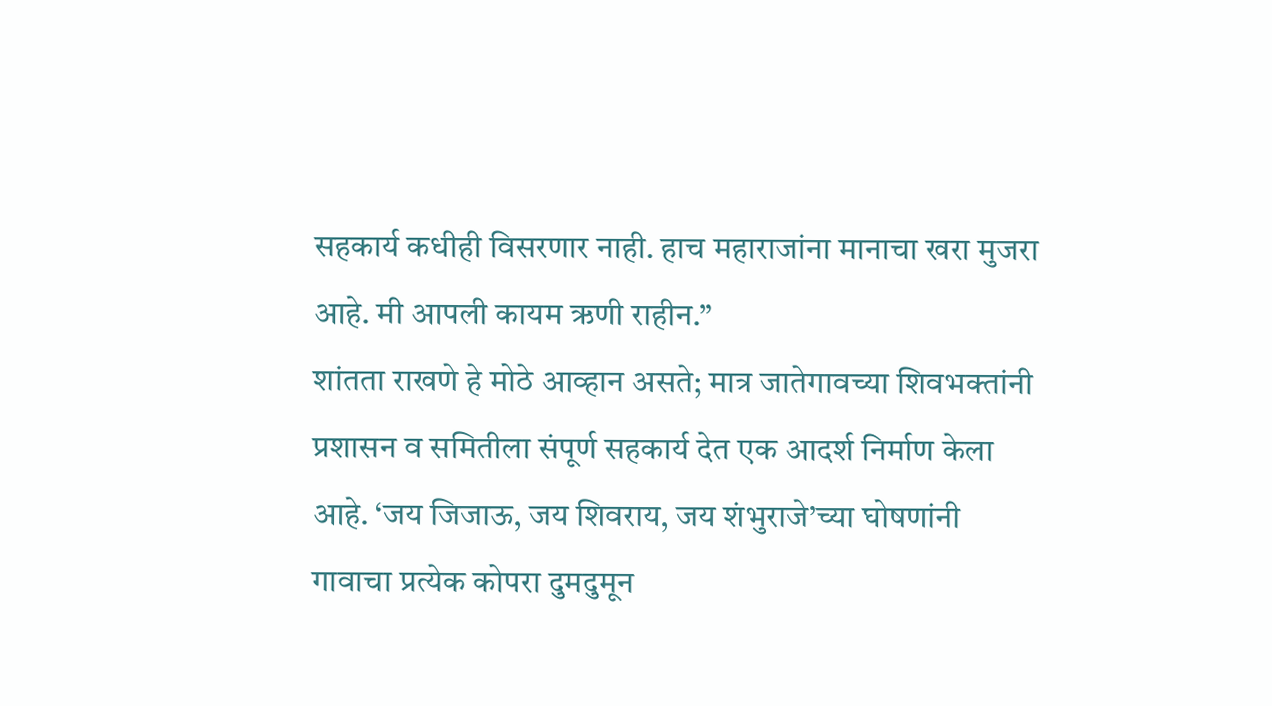सहकार्य कधीही विसरणार नाही. हाच महाराजांना मानाचा खरा मुजरा आहे. मी आपली कायम ऋणी राहीन.”
शांतता राखणे हे मोठे आव्हान असते; मात्र जातेगावच्या शिवभक्तांनी प्रशासन व समितीला संपूर्ण सहकार्य देत एक आदर्श निर्माण केला आहे. ‘जय जिजाऊ, जय शिवराय, जय शंभुराजे’च्या घोषणांनी गावाचा प्रत्येक कोपरा दुमदुमून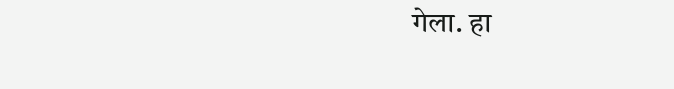गेला. हा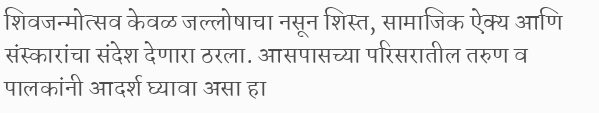शिवजन्मोत्सव केवळ जल्लोषाचा नसून शिस्त, सामाजिक ऐक्य आणि संस्कारांचा संदेश देणारा ठरला. आसपासच्या परिसरातील तरुण व पालकांनी आदर्श घ्यावा असा हा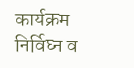कार्यक्रम निर्विघ्न व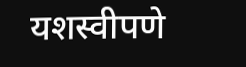यशस्वीपणे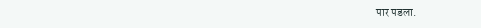पार पडला.